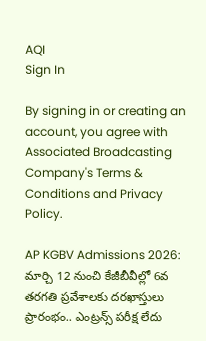AQI
Sign In

By signing in or creating an account, you agree with Associated Broadcasting Company's Terms & Conditions and Privacy Policy.

AP KGBV Admissions 2026: మార్చి 12 నుంచి కేజీబీవీల్లో 6వ తరగతి ప్రవేశాలకు దరఖాస్తులు ప్రారంభం.. ఎంట్రన్స్ పరీక్ష లేదు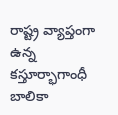రాష్ట్ర వ్యాప్తంగా ఉన్న కస్తూర్భాగాంధీ బాలికా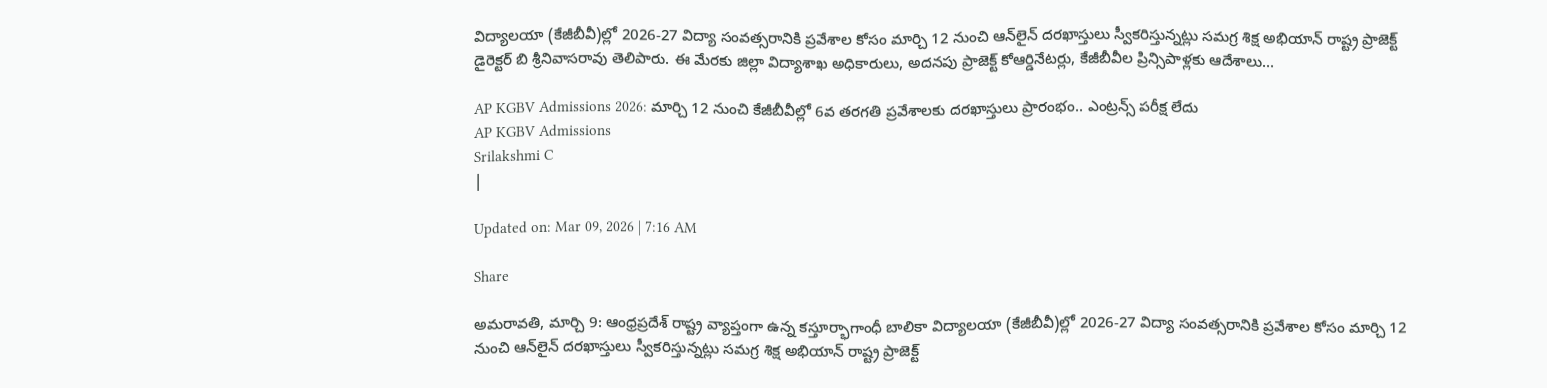విద్యాలయా (కేజీబీవీ)ల్లో 2026-27 విద్యా సంవత్సరానికి ప్రవేశాల కోసం మార్చి 12 నుంచి ఆన్‌లైన్‌ దరఖాస్తులు స్వీకరిస్తున్నట్లు సమగ్ర శిక్ష అభియాన్‌ రాష్ట్ర ప్రాజెక్ట్‌ డైరెక్టర్‌ బి శ్రీనివాసరావు తెలిపారు. ఈ మేరకు జిల్లా విద్యాశాఖ అధికారులు, అదనపు ప్రాజెక్ట్‌ కోఆర్డినేటర్లు, కేజీబీవీల ప్రిన్సిపాళ్లకు ఆదేశాలు...

AP KGBV Admissions 2026: మార్చి 12 నుంచి కేజీబీవీల్లో 6వ తరగతి ప్రవేశాలకు దరఖాస్తులు ప్రారంభం.. ఎంట్రన్స్ పరీక్ష లేదు
AP KGBV Admissions
Srilakshmi C
|

Updated on: Mar 09, 2026 | 7:16 AM

Share

అమరావతి, మార్చి 9: ఆంధ్రప్రదేశ్‌ రాష్ట్ర వ్యాప్తంగా ఉన్న కస్తూర్భాగాంధీ బాలికా విద్యాలయా (కేజీబీవీ)ల్లో 2026-27 విద్యా సంవత్సరానికి ప్రవేశాల కోసం మార్చి 12 నుంచి ఆన్‌లైన్‌ దరఖాస్తులు స్వీకరిస్తున్నట్లు సమగ్ర శిక్ష అభియాన్‌ రాష్ట్ర ప్రాజెక్ట్‌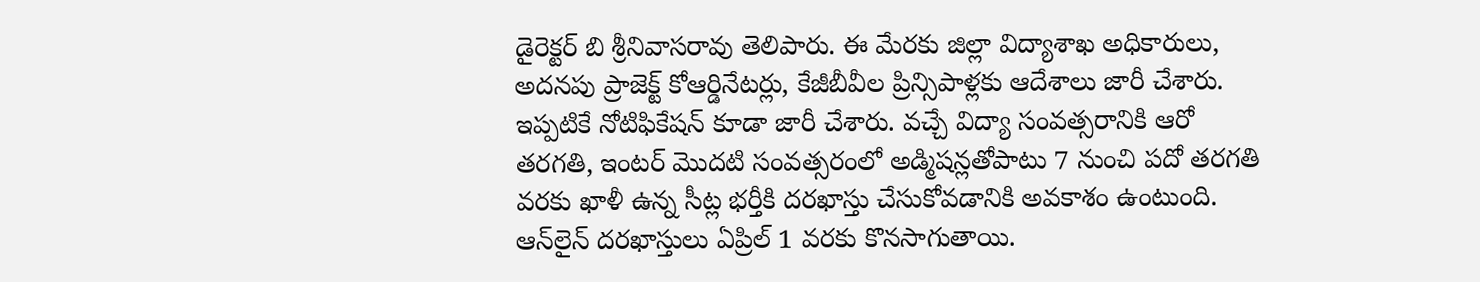డైరెక్టర్‌ బి శ్రీనివాసరావు తెలిపారు. ఈ మేరకు జిల్లా విద్యాశాఖ అధికారులు, అదనపు ప్రాజెక్ట్‌ కోఆర్డినేటర్లు, కేజీబీవీల ప్రిన్సిపాళ్లకు ఆదేశాలు జారీ చేశారు. ఇప్పటికే నోటిఫికేషన్ కూడా జారీ చేశారు. వచ్చే విద్యా సంవత్సరానికి ఆరో తరగతి, ఇంటర్‌ మొదటి సంవత్సరంలో అడ్మిషన్లతోపాటు 7 నుంచి పదో తరగతి వరకు ఖాళీ ఉన్న సీట్ల భర్తీకి దరఖాస్తు చేసుకోవడానికి అవకాశం ఉంటుంది. ఆన్‌లైన్‌ దరఖాస్తులు ఏప్రిల్‌ 1 వరకు కొనసాగుతాయి.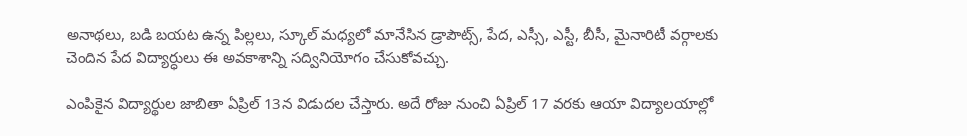అనాథలు, బడి బయట ఉన్న పిల్లలు, స్కూల్ మధ్యలో మానేసిన డ్రాపౌట్స్, పేద, ఎస్సీ, ఎస్టీ, బీసీ, మైనారిటీ వర్గాలకు చెందిన పేద విద్యార్ధులు ఈ అవకాశాన్ని సద్వినియోగం చేసుకోవచ్చు.

ఎంపికైన విద్యార్థుల జాబితా ఏప్రిల్‌ 13న విడుదల చేస్తారు. అదే రోజు నుంచి ఏప్రిల్ 17 వరకు ఆయా విద్యాలయాల్లో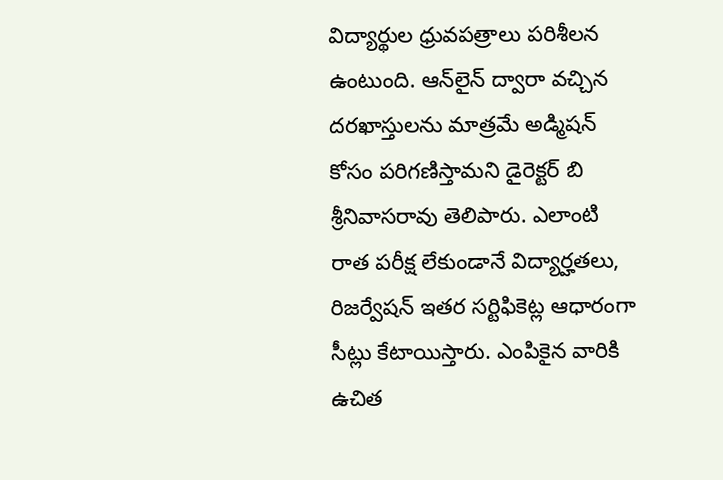విద్యార్థుల ధ్రువపత్రాలు పరిశీలన ఉంటుంది. ఆన్‌లైన్ ద్వారా వచ్చిన దరఖాస్తులను మాత్రమే అడ్మిషన్ కోసం పరిగణిస్తామని డైరెక్టర్‌ బి శ్రీనివాసరావు తెలిపారు. ఎలాంటి రాత పరీక్ష లేకుండానే విద్యార్హతలు, రిజర్వేషన్‌ ఇతర సర్టిఫికెట్ల ఆధారంగా సీట్లు కేటాయిస్తారు. ఎంపికైన వారికి ఉచిత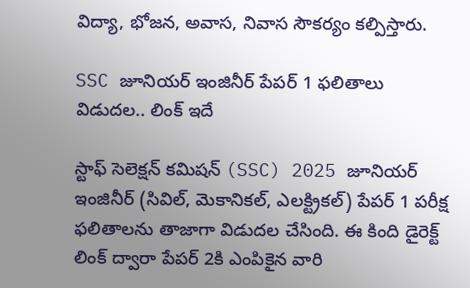విద్యా, భోజన, అవాస, నివాస సౌకర్యం కల్పిస్తారు.

SSC జూనియర్‌ ఇంజినీర్‌ పేపర్‌ 1 ఫలితాలు విడుదల.. లింక్ ఇదే

స్టాఫ్ సెలెక్షన్ కమిషన్ (SSC) 2025 జూనియర్ ఇంజినీర్ (సివిల్, మెకానికల్, ఎలక్ట్రికల్) పేపర్‌ 1 పరీక్ష ఫలితాలను తాజాగా విడుదల చేసింది. ఈ కింది డైరెక్ట్ లింక్‌ ద్వారా పేపర్ 2కి ఎంపికైన వారి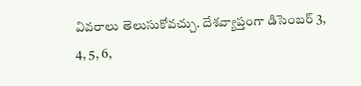వివరాలు తెలుసుకోవచ్చు. దేశవ్యాప్తంగా డిసెంబర్‌ 3, 4, 5, 6,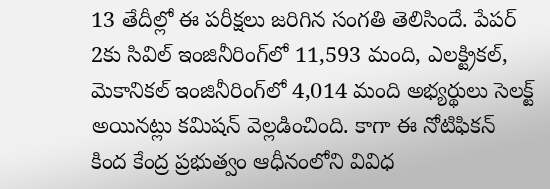13 తేదీల్లో ఈ పరీక్షలు జరిగిన సంగతి తెలిసిందే. పేపర్‌ 2కు సివిల్‌ ఇంజినీరింగ్‌లో 11,593 మంది, ఎలక్ట్రికల్‌, మెకానికల్‌ ఇంజినీరింగ్‌లో 4,014 మంది అభ్యర్థులు సెలక్ట్‌ అయినట్లు కమిషన్‌ వెల్లడించింది. కాగా ఈ నోటిఫికన్ కింద కేంద్ర ప్రభుత్వం ఆధీనంలోని వివిధ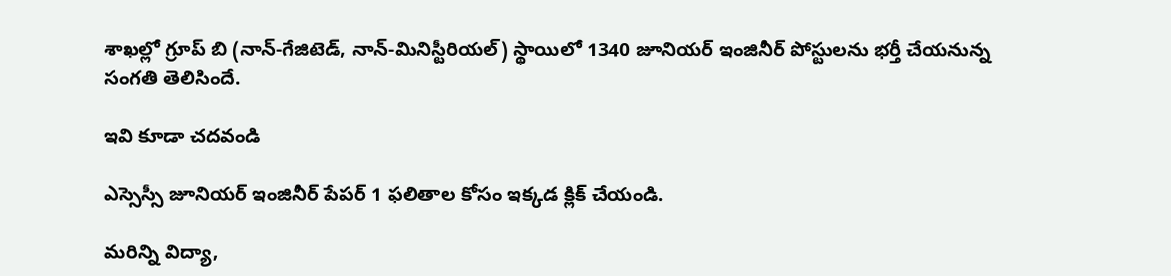శాఖల్లో గ్రూప్ బి (నాన్-గేజిటెడ్, నాన్-మినిస్టీరియల్) స్థాయిలో 1340 జూనియర్ ఇంజినీర్ పోస్టులను భర్తీ చేయనున్న సంగతి తెలిసిందే.

ఇవి కూడా చదవండి

ఎస్సెస్సీ జూనియర్‌ ఇంజినీర్‌ పేపర్‌ 1 ఫలితాల కోసం ఇక్కడ క్లిక్‌ చేయండి.

మరిన్ని విద్యా,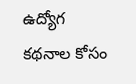ఉద్యోగ కథనాల కోసం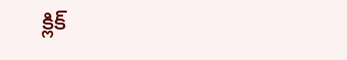క్లిక్‌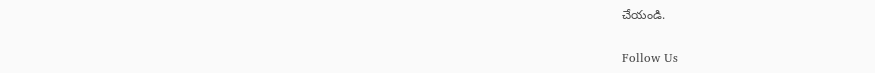చేయండి.

Follow Us